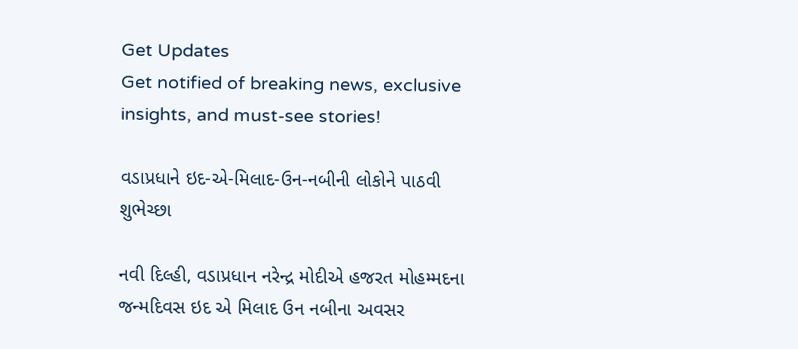Get Updates
Get notified of breaking news, exclusive insights, and must-see stories!

વડાપ્રધાને ઇદ-એ-મિલાદ-ઉન-નબીની લોકોને પાઠવી શુભેચ્છા

નવી દિલ્હી, વડાપ્રધાન નરેન્દ્ર મોદીએ હજરત મોહમ્મદના જન્મદિવસ ઇદ એ મિલાદ ઉન નબીના અવસર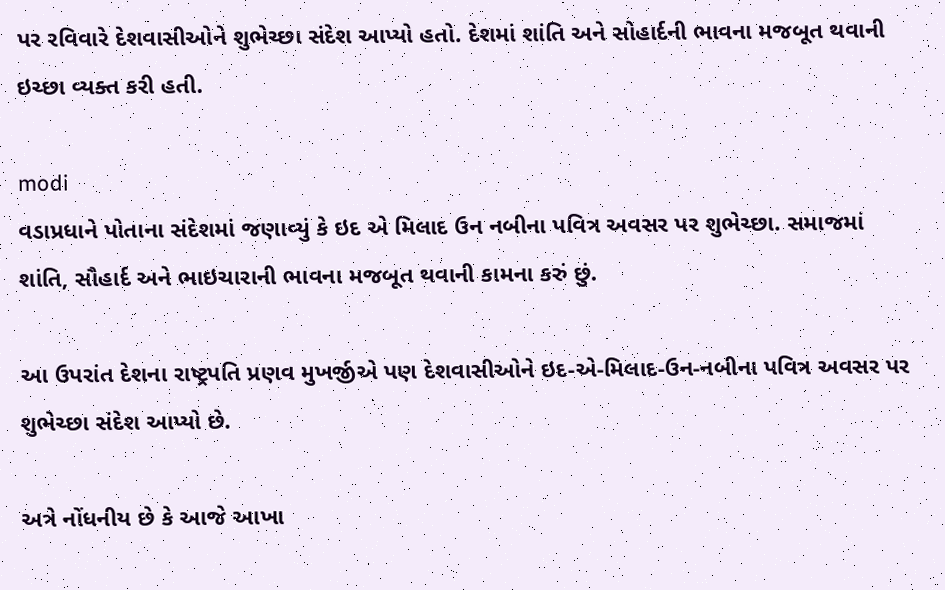પર રવિવારે દેશવાસીઓને શુભેચ્છા સંદેશ આપ્યો હતો. દેશમાં શાંતિ અને સોહાર્દની ભાવના મજબૂત થવાની ઇચ્છા વ્યક્ત કરી હતી.

modi
વડાપ્રધાને પોતાના સંદેશમાં જણાવ્યું કે ઇદ એ મિલાદ ઉન નબીના પવિત્ર અવસર પર શુભેચ્છા. સમાજમાં શાંતિ, સૌહાર્દ અને ભાઇચારાની ભાવના મજબૂત થવાની કામના કરું છું.

આ ઉપરાંત દેશના રાષ્ટ્રપતિ પ્રણવ મુખર્જીએ પણ દેશવાસીઓને ઇદ-એ-મિલાદ-ઉન-નબીના પવિત્ર અવસર પર શુભેચ્છા સંદેશ આપ્યો છે.

અત્રે નોંધનીય છે કે આજે આખા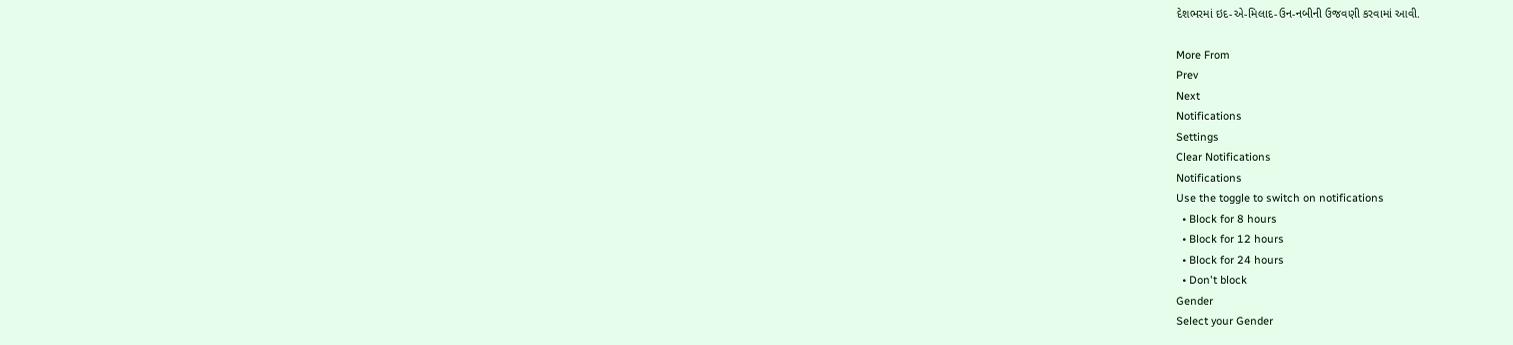દેશભરમાં ઇદ-એ-મિલાદ-ઉન-નબીની ઉજવણી કરવામાં આવી.

More From
Prev
Next
Notifications
Settings
Clear Notifications
Notifications
Use the toggle to switch on notifications
  • Block for 8 hours
  • Block for 12 hours
  • Block for 24 hours
  • Don't block
Gender
Select your Gender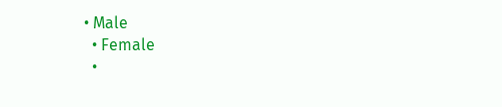• Male
  • Female
  •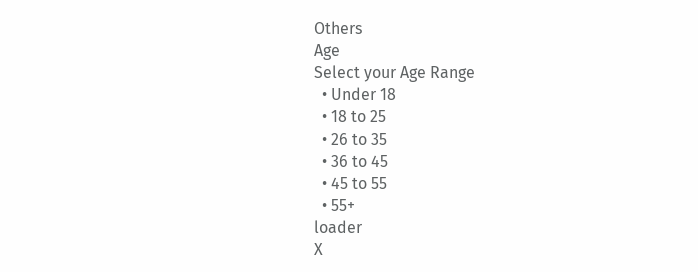Others
Age
Select your Age Range
  • Under 18
  • 18 to 25
  • 26 to 35
  • 36 to 45
  • 45 to 55
  • 55+
loader
X